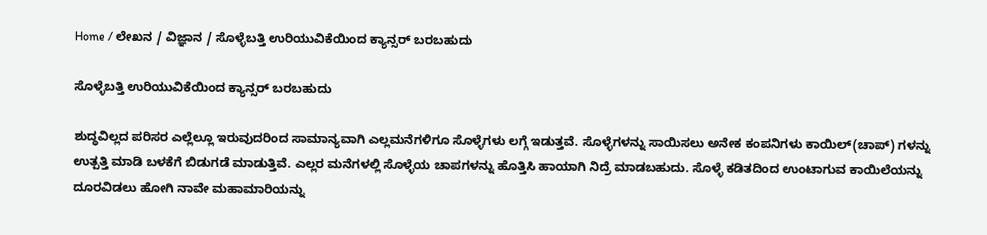Home / ಲೇಖನ / ವಿಜ್ಞಾನ / ಸೊಳ್ಳೆಬತ್ತಿ ಉರಿಯುವಿಕೆಯಿಂದ ಕ್ಯಾನ್ಸರ್ ಬರಬಹುದು

ಸೊಳ್ಳೆಬತ್ತಿ ಉರಿಯುವಿಕೆಯಿಂದ ಕ್ಯಾನ್ಸರ್ ಬರಬಹುದು

ಶುದ್ಧವಿಲ್ಲದ ಪರಿಸರ ಎಲ್ಲೆಲ್ಲೂ ಇರುವುದರಿಂದ ಸಾಮಾನ್ಯವಾಗಿ ಎಲ್ಲಮನೆಗಳಿಗೂ ಸೊಳ್ಳೆಗಳು ಲಗ್ಗೆ ಇಡುತ್ತವೆ. ಸೊಳ್ಳೆಗಳನ್ನು ಸಾಯಿಸಲು ಅನೇಕ ಕಂಪನಿಗಳು ಕಾಯಿಲ್‌(ಚಾಪ್) ಗಳನ್ನು ಉತ್ಪತ್ತಿ ಮಾಡಿ ಬಳಕೆಗೆ ಬಿಡುಗಡೆ ಮಾಡುತ್ತಿವೆ. ಎಲ್ಲರ ಮನೆಗಳಲ್ಲಿ ಸೊಳ್ಳೆಯ ಚಾಪಗಳನ್ನು ಹೊತ್ತಿಸಿ ಹಾಯಾಗಿ ನಿದ್ರೆ ಮಾಡಬಹುದು. ಸೊಳ್ಳೆ ಕಡಿತದಿಂದ ಉಂಟಾಗುವ ಕಾಯಿಲೆಯನ್ನು ದೂರವಿಡಲು ಹೋಗಿ ನಾವೇ ಮಹಾಮಾರಿಯನ್ನು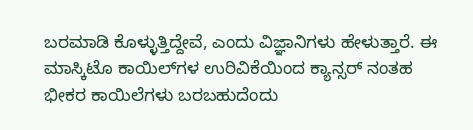ಬರಮಾಡಿ ಕೊಳ್ಳುತ್ತಿದ್ದೇವೆ, ಎಂದು ವಿಜ್ಞಾನಿಗಳು ಹೇಳುತ್ತಾರೆ. ಈ ಮಾಸ್ಕಿಟೊ ಕಾಯಿಲ್‌ಗಳ ಉರಿವಿಕೆಯಿಂದ ಕ್ಯಾನ್ಸರ್ ನಂತಹ ಭೀಕರ ಕಾಯಿಲೆಗಳು ಬರಬಹುದೆಂದು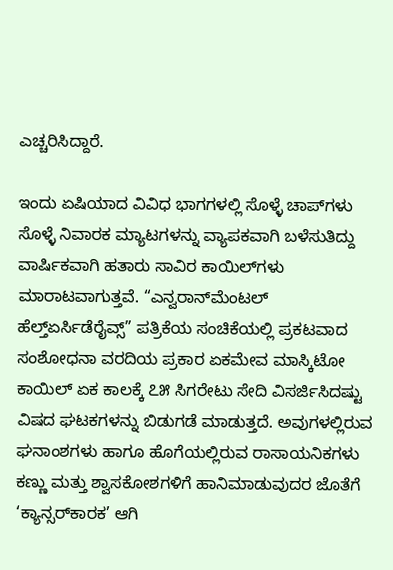ಎಚ್ಚರಿಸಿದ್ದಾರೆ.

ಇಂದು ಏಷಿಯಾದ ವಿವಿಧ ಭಾಗಗಳಲ್ಲಿ ಸೊಳ್ಳೆ ಚಾಪ್‌ಗಳು ಸೊಳ್ಳೆ ನಿವಾರಕ ಮ್ಯಾಟಗಳನ್ನು ವ್ಯಾಪಕವಾಗಿ ಬಳೆಸುತಿದ್ದು ವಾರ್ಷಿಕವಾಗಿ ಹತಾರು ಸಾವಿರ ಕಾಯಿಲ್‌ಗಳು ಮಾರಾಟವಾಗುತ್ತವೆ. “ಎನ್ವರಾನ್‌ಮೆಂಟಲ್‌ ಹೆಲ್ತ್‌ಏರ್ಸಿಡೆರೈವ್ಸ್” ಪತ್ರಿಕೆಯ ಸಂಚಿಕೆಯಲ್ಲಿ ಪ್ರಕಟವಾದ ಸಂಶೋಧನಾ ವರದಿಯ ಪ್ರಕಾರ ಏಕಮೇವ ಮಾಸ್ಕಿಟೋ ಕಾಯಿಲ್ ಏಕ ಕಾಲಕ್ಕೆ ೭೫ ಸಿಗರೇಟು ಸೇದಿ ವಿಸರ್ಜಿಸಿದಷ್ಟು ವಿಷದ ಘಟಕಗಳನ್ನು ಬಿಡುಗಡೆ ಮಾಡುತ್ತದೆ. ಅವುಗಳಲ್ಲಿರುವ ಘನಾಂಶಗಳು ಹಾಗೂ ಹೊಗೆಯಲ್ಲಿರುವ ರಾಸಾಯನಿಕಗಳು ಕಣ್ಣು ಮತ್ತು ಶ್ವಾಸಕೋಶಗಳಿಗೆ ಹಾನಿಮಾಡುವುದರ ಜೊತೆಗೆ ‘ಕ್ಯಾನ್ಸರ್‌ಕಾರಕ’ ಆಗಿ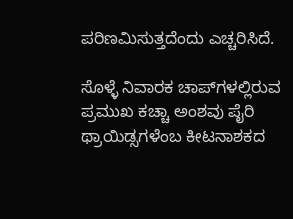ಪರಿಣಮಿಸುತ್ತದೆಂದು ಎಚ್ಚರಿಸಿದೆ.

ಸೊಳ್ಳೆ ನಿವಾರಕ ಚಾಪ್‌ಗಳಲ್ಲಿರುವ ಪ್ರಮುಖ ಕಚ್ಚಾ ಅಂಶವು ಪೈರಿ ಥ್ರಾಯಿಡ್ಸಗಳೆಂಬ ಕೀಟನಾಶಕದ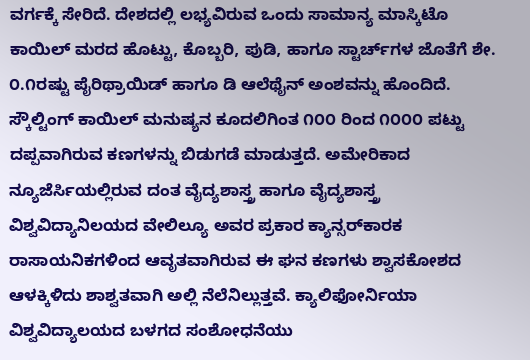ವರ್ಗಕ್ಕೆ ಸೇರಿದೆ. ದೇಶದಲ್ಲಿ ಲಭ್ಯವಿರುವ ಒಂದು ಸಾಮಾನ್ಯ ಮಾಸ್ಕಿಟೊ ಕಾಯಿಲ್‌ ಮರದ ಹೊಟ್ಟು, ಕೊಬ್ಬರಿ, ಪುಡಿ, ಹಾಗೂ ಸ್ಟಾರ್ಚ್‌ಗಳ ಜೊತೆಗೆ ಶೇ. ೦.೧ರಷ್ಟು ಪೈರಿಥ್ರಾಯಿಡ್ ಹಾಗೂ ಡಿ ಆಲೆಥೈನ್ ಅಂಶವನ್ನು ಹೊಂದಿದೆ. ಸ್ಕೌಲ್ಟಿಂಗ್ ಕಾಯಿಲ್ ಮನುಷ್ಯನ ಕೂದಲಿಗಿಂತ ೧೦೦ ರಿಂದ ೧೦೦೦ ಪಟ್ಟು ದಪ್ಪವಾಗಿರುವ ಕಣಗಳನ್ನು ಬಿಡುಗಡೆ ಮಾಡುತ್ತದೆ. ಅಮೇರಿಕಾದ ನ್ಯೂಜೆರ್ಸಿಯಲ್ಲಿರುವ ದಂತ ವೈದ್ಯಶಾಸ್ತ್ರ ಹಾಗೂ ವೈದ್ಯಶಾಸ್ತ್ರ ವಿಶ್ವವಿದ್ಯಾನಿಲಯದ ವೇಲಿಲ್ಯೂ ಅವರ ಪ್ರಕಾರ ಕ್ಯಾನ್ಸರ್‌ಕಾರಕ ರಾಸಾಯನಿಕಗಳಿಂದ ಆವೃತವಾಗಿರುವ ಈ ಘನ ಕಣಗಳು ಶ್ವಾಸಕೋಶದ ಆಳಕ್ಕಿಳಿದು ಶಾಶ್ವತವಾಗಿ ಅಲ್ಲಿ ನೆಲೆನಿಲ್ಲುತ್ತವೆ. ಕ್ಯಾಲಿಫೋರ್ನಿಯಾ ವಿಶ್ವವಿದ್ಯಾಲಯದ ಬಳಗದ ಸಂಶೋಧನೆಯು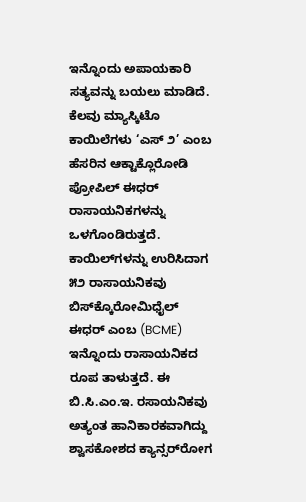ಇನ್ನೊಂದು ಅಪಾಯಕಾರಿ ಸತ್ಯವನ್ನು ಬಯಲು ಮಾಡಿದೆ. ಕೆಲವು ಮ್ಯಾಸ್ಕಿಟೊ ಕಾಯಿಲೆಗಳು ‘ಎಸ್ ೨’ ಎಂಬ ಹೆಸರಿನ ಆಕ್ಟಾಕ್ಲೊರೋಡಿ ಪ್ರೋಪಿಲ್ ಈಧರ್ ರಾಸಾಯನಿಕಗಳನ್ನು ಒಳಗೊಂಡಿರುತ್ತದೆ. ಕಾಯಿಲ್‌ಗಳನ್ನು ಉರಿಸಿದಾಗ ೫೨ ರಾಸಾಯನಿಕವು ಬಿಸ್‌ಕ್ಕೊರೋಮಿಧೈಲ್‌ ಈಧರ್ ಎಂಬ (BCME) ಇನ್ನೊಂದು ರಾಸಾಯನಿಕದ ರೂಪ ತಾಳುತ್ತದೆ. ಈ ಬಿ.ಸಿ.ಎಂ.ಇ. ರಸಾಯನಿಕವು ಅತ್ಯಂತ ಹಾನಿಕಾರಕವಾಗಿದ್ದು ಶ್ವಾಸಕೋಶದ ಕ್ಯಾನ್ಸರ್‌ರೋಗ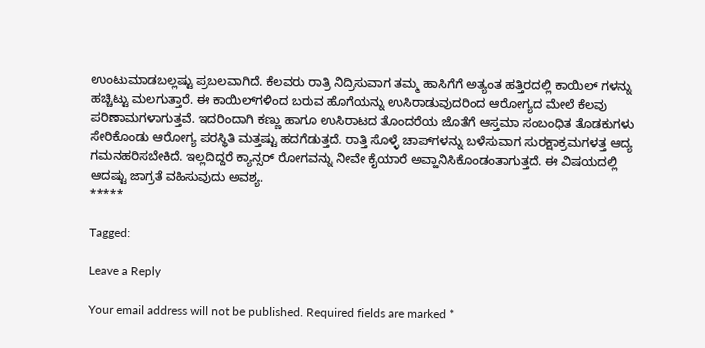ಉಂಟುಮಾಡಬಲ್ಲಷ್ಟು ಪ್ರಬಲವಾಗಿದೆ. ಕೆಲವರು ರಾತ್ರಿ ನಿದ್ರಿಸುವಾಗ ತಮ್ಮ ಹಾಸಿಗೆಗೆ ಅತ್ಯಂತ ಹತ್ತಿರದಲ್ಲಿ ಕಾಯಿಲ್ ಗಳನ್ನು ಹಚ್ಚಿಟ್ಟು ಮಲಗುತ್ತಾರೆ. ಈ ಕಾಯಿಲ್‌ಗಳಿಂದ ಬರುವ ಹೊಗೆಯನ್ನು ಉಸಿರಾಡುವುದರಿಂದ ಆರೋಗ್ಯದ ಮೇಲೆ ಕೆಲವು ಪರಿಣಾಮಗಳಾಗುತ್ತವೆ. ಇದರಿಂದಾಗಿ ಕಣ್ಣು ಹಾಗೂ ಉಸಿರಾಟದ ತೊಂದರೆಯ ಜೊತೆಗೆ ಆಸ್ತಮಾ ಸಂಬಂಧಿತ ತೊಡಕುಗಳು ಸೇರಿಕೊಂಡು ಆರೋಗ್ಯ ಪರಸ್ಥಿತಿ ಮತ್ತಷ್ಟು ಹದಗೆಡುತ್ತದೆ. ರಾತ್ತಿ ಸೊಳ್ಳೆ ಚಾಪ್‌ಗಳನ್ನು ಬಳೆಸುವಾಗ ಸುರಕ್ಷಾಕ್ರಮಗಳತ್ತ ಆದ್ಯ ಗಮನಹರಿಸಬೇಕಿದೆ. ಇಲ್ಲದಿದ್ದರೆ ಕ್ಯಾನ್ಸರ್ ರೋಗವನ್ನು ನೀವೇ ಕೈಯಾರೆ ಅವ್ಹಾನಿಸಿಕೊಂಡಂತಾಗುತ್ತದೆ. ಈ ವಿಷಯದಲ್ಲಿ ಆದಷ್ಟು ಜಾಗ್ರತೆ ವಹಿಸುವುದು ಅವಶ್ಯ.
*****

Tagged:

Leave a Reply

Your email address will not be published. Required fields are marked *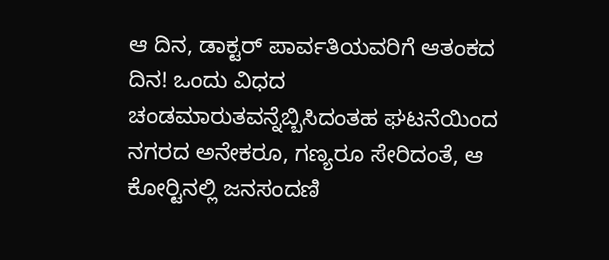ಆ ದಿನ, ಡಾಕ್ಟರ್ ಪಾರ್ವತಿಯವರಿಗೆ ಆತಂಕದ ದಿನ! ಒಂದು ವಿಧದ ಚಂಡಮಾರುತವನ್ನೆಬ್ಬಿಸಿದಂತಹ ಘಟನೆಯಿಂದ ನಗರದ ಅನೇಕರೂ, ಗಣ್ಯರೂ ಸೇರಿದಂತೆ, ಆ ಕೋರ್‍ಟಿನಲ್ಲಿ ಜನಸಂದಣಿ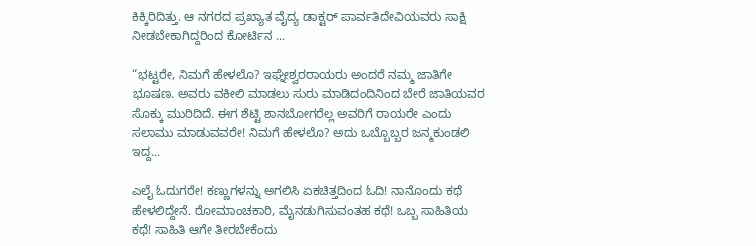ಕಿಕ್ಕಿರಿದಿತ್ತು. ಆ ನಗರದ ಪ್ರಖ್ಯಾತ ವೈದ್ಯ ಡಾಕ್ಟರ್ ಪಾರ್ವತಿದೇವಿಯವರು ಸಾಕ್ಷಿ ನೀಡಬೇಕಾಗಿದ್ದರಿಂದ ಕೋರ್ಟಿನ ...

“ಭಟ್ಟರೇ, ನಿಮಗೆ ಹೇಳಲೊ? ಇಘ್ನೇಶ್ವರರಾಯರು ಅಂದರೆ ನಮ್ಮ ಜಾತಿಗೇ ಭೂಷಣ. ಅವರು ವಕೀಲಿ ಮಾಡಲು ಸುರು ಮಾಡಿದಂದಿನಿಂದ ಬೇರೆ ಜಾತಿಯವರ ಸೊಕ್ಕು ಮುರಿದಿದೆ. ಈಗ ಶೆಟ್ಟಿ ಶಾನಬೋಗರೆಲ್ಲ ಅವರಿಗೆ ರಾಯರೇ ಎಂದು ಸಲಾಮು ಮಾಡುವವರೇ! ನಿಮಗೆ ಹೇಳಲೊ? ಅದು ಒಬ್ಬೊಬ್ಬರ ಜನ್ಮಕುಂಡಲಿ ಇದ್ದ...

ಎಲೈ ಓದುಗರೇ! ಕಣ್ಣುಗಳನ್ನು ಅಗಲಿಸಿ ಏಕಚಿತ್ತದಿಂದ ಓದಿ! ನಾನೊಂದು ಕಥೆ ಹೇಳಲಿದ್ದೇನೆ. ರೋಮಾಂಚಕಾರಿ, ಮೈನಡುಗಿಸುವಂತಹ ಕಥೆ! ಒಬ್ಬ ಸಾಹಿತಿಯ ಕಥೆ! ಸಾಹಿತಿ ಆಗೇ ತೀರಬೇಕೆಂದು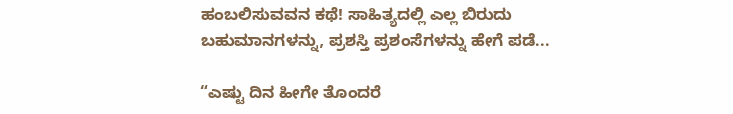ಹಂಬಲಿಸುವವನ ಕಥೆ! ಸಾಹಿತ್ಯದಲ್ಲಿ ಎಲ್ಲ ಬಿರುದು ಬಹುಮಾನಗಳನ್ನು, ಪ್ರಶಸ್ತಿ ಪ್ರಶಂಸೆಗಳನ್ನು ಹೇಗೆ ಪಡೆ...

“ಎಷ್ಟು ದಿನ ಹೀಗೇ ತೊಂದರೆ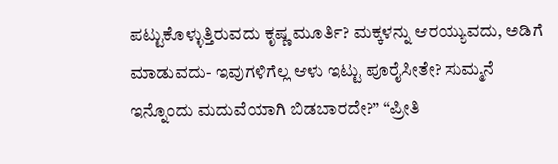ಪಟ್ಟುಕೊಳ್ಳುತ್ತಿರುವದು ಕೃಷ್ಣ ಮೂರ್ತಿ? ಮಕ್ಕಳನ್ನು ಆರಯ್ಯುವದು, ಅಡಿಗೆ ಮಾಡುವದು- ಇವುಗಳಿಗೆಲ್ಲ ಆಳು ಇಟ್ಟು ಪೂರೈಸೀತೇ? ಸುಮ್ಮನೆ ಇನ್ನೊಂದು ಮದುವೆಯಾಗಿ ಬಿಡಬಾರದೇ?” “ಪ್ರೀತಿ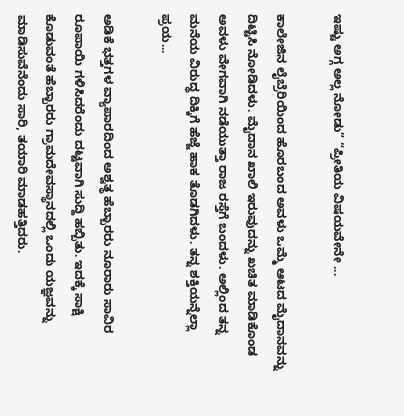ಇಷ್ಟು ಅಗ್ಗ ಅಲ್ಲ ನೋಡು” “ಪ್ರೀತಿಯ ವಿಷಯವೇನೇ ...

ಕಾಲೇಜಿನ ಲೈಬ್ರೆರಿಯಿಂದ ಹೊರಬಂದ ಅವಳು ಒಮ್ಮೆ ಆಟದ ಮೈದಾನವನ್ನು ದಿಟ್ಟಿಸಿ ನೋಡಿದಳು. ಮೈದಾನ ಖಾಲಿ ಇರುವುದನ್ನು ಖಚಿತ ಮಾಡಿಕೊಂಡ ಅವಳು ವೇಗವಾಗಿ ನಡೆಯುತ್ತಾ ರಾಜ ರಸ್ತೆಗೆ ಬಂದಳು. ಅಲ್ಲಿಂದ ತನ್ನ ಮನೆಯ ವಿರುದ್ಧ ದಿಕ್ಕಿಗೆ ಹೆಜ್ಜೆ ಹಾಕ ತೊಡಗಿದಳು. ತನ್ನ ಶಕ್ತಿಯನ್ನೆಲ್ಲಾ ಪ್ರಯ...

ಅಡಿಕೆ ಭತ್ತಗಳ ವ್ಯಾಪಾರದಿಂದ ಅಶ್ವತ್ಥ ಹೆಬ್ಬಾರರು ನೂರಾರು ಸಾವಿರ ರೂಪಾಯಿ ಗಳಿಸಿದರೆಂದು ದಟ್ಟವಾಗಿ ಸುದ್ದಿ ಹಬ್ಬಿತು. ಇದಕ್ಕೆ ಸಾಕ್ಷಿ ಕೊಡುವಂತೆ ಹೆಬ್ಬಾರರು ಗ್ರಾಮದೇವಸ್ಥಾನದಲ್ಲಿ ಒಂದು ಯಜ್ಞವನ್ನು ಮಾಡಿಸುವೆನೆಂದು ಸಾರಿ, ತಯಾರಿ ಮಾಡಹತ್ತಿದರು.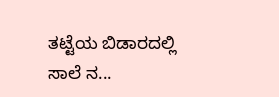ತಟ್ಟೆಯ ಬಿಡಾರದಲ್ಲಿ ಸಾಲೆ ನ...